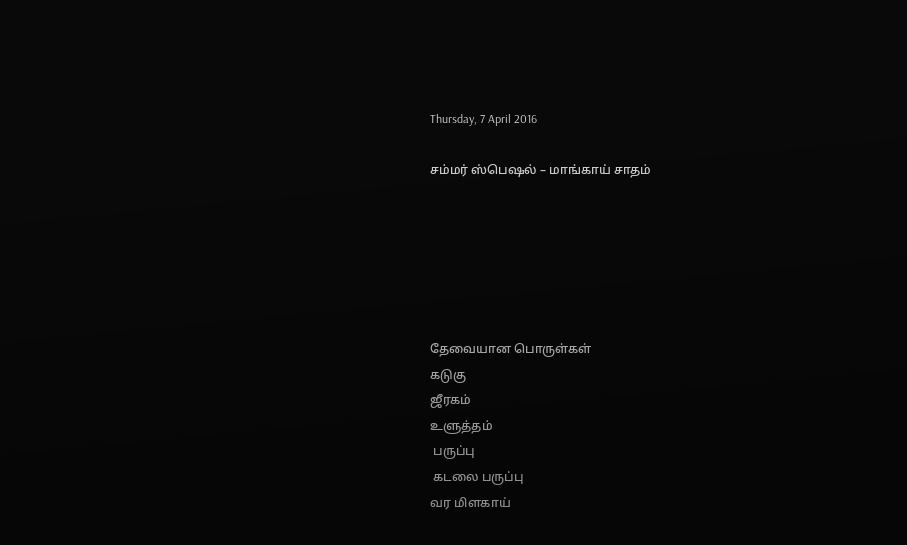Thursday, 7 April 2016

சம்மர் ஸ்பெஷல் – மாங்காய் சாதம்






தேவையான பொருள்கள்
கடுகு
ஜீரகம்
உளுத்தம்
 பருப்பு
 கடலை பருப்பு
வர மிளகாய்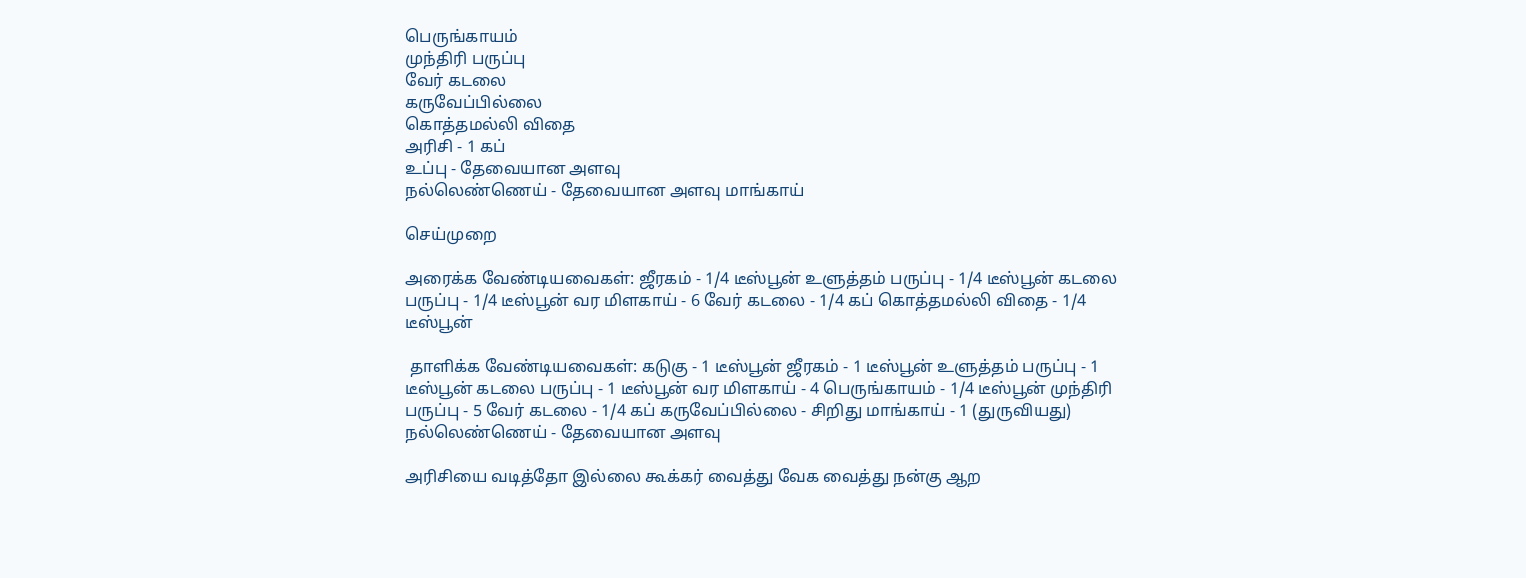பெருங்காயம்
முந்திரி பருப்பு
வேர் கடலை
கருவேப்பில்லை
கொத்தமல்லி விதை
அரிசி - 1 கப்
உப்பு - தேவையான அளவு
நல்லெண்ணெய் - தேவையான அளவு மாங்காய்

செய்முறை

அரைக்க வேண்டியவைகள்: ஜீரகம் - 1/4 டீஸ்பூன் உளுத்தம் பருப்பு - 1/4 டீஸ்பூன் கடலை பருப்பு - 1/4 டீஸ்பூன் வர மிளகாய் - 6 வேர் கடலை - 1/4 கப் கொத்தமல்லி விதை - 1/4 டீஸ்பூன்

 தாளிக்க வேண்டியவைகள்: கடுகு - 1 டீஸ்பூன் ஜீரகம் - 1 டீஸ்பூன் உளுத்தம் பருப்பு - 1 டீஸ்பூன் கடலை பருப்பு - 1 டீஸ்பூன் வர மிளகாய் - 4 பெருங்காயம் - 1/4 டீஸ்பூன் முந்திரி பருப்பு - 5 வேர் கடலை - 1/4 கப் கருவேப்பில்லை - சிறிது மாங்காய் - 1 (துருவியது) நல்லெண்ணெய் - தேவையான அளவு

அரிசியை வடித்தோ இல்லை கூக்கர் வைத்து வேக வைத்து நன்கு ஆற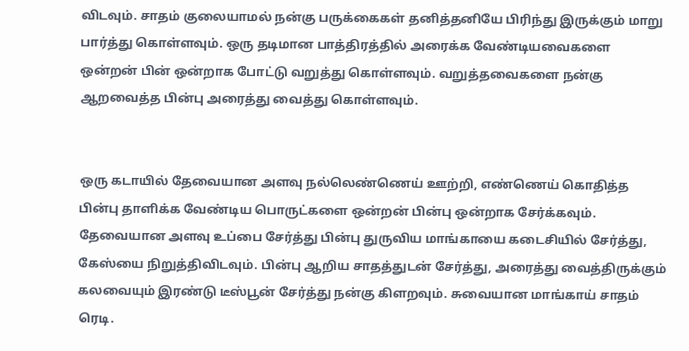விடவும். சாதம் குலையாமல் நன்கு பருக்கைகள் தனித்தனியே பிரிந்து இருக்கும் மாறு பார்த்து கொள்ளவும். ஒரு தடிமான பாத்திரத்தில் அரைக்க வேண்டியவைகளை ஒன்றன் பின் ஒன்றாக போட்டு வறுத்து கொள்ளவும். வறுத்தவைகளை நன்கு ஆறவைத்த பின்பு அரைத்து வைத்து கொள்ளவும்.


ஒரு கடாயில் தேவையான அளவு நல்லெண்ணெய் ஊற்றி, எண்ணெய் கொதித்த பின்பு தாளிக்க வேண்டிய பொருட்களை ஒன்றன் பின்பு ஒன்றாக சேர்க்கவும். தேவையான அளவு உப்பை சேர்த்து பின்பு துருவிய மாங்காயை கடைசியில் சேர்த்து, கேஸ்யை நிறுத்திவிடவும். பின்பு ஆறிய சாதத்துடன் சேர்த்து, அரைத்து வைத்திருக்கும் கலவையும் இரண்டு டீஸ்பூன் சேர்த்து நன்கு கிளறவும். சுவையான மாங்காய் சாதம் ரெடி.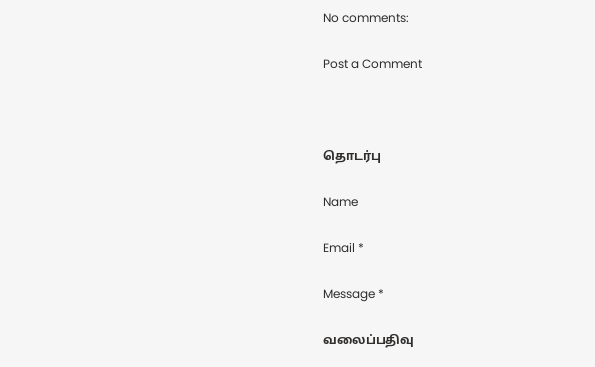No comments:

Post a Comment



தொடர்பு

Name

Email *

Message *

வலைப்பதிவு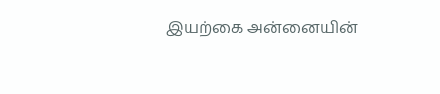இயற்கை அன்னையின்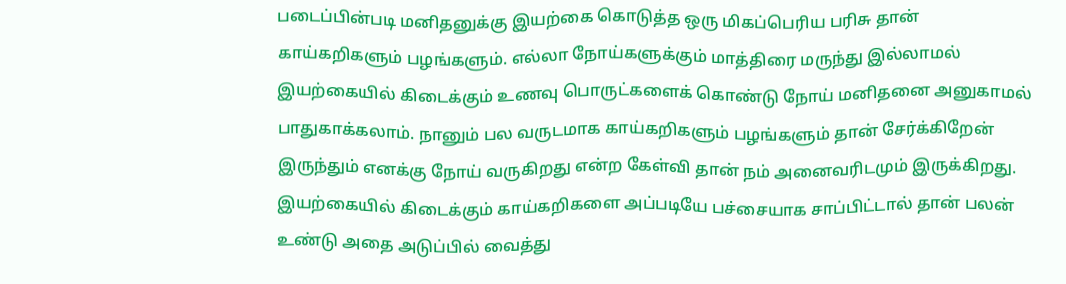படைப்பின்படி மனிதனுக்கு இயற்கை கொடுத்த ஒரு மிகப்பெரிய பரிசு தான் காய்கறிகளும் பழங்களும். எல்லா நோய்களுக்கும் மாத்திரை மருந்து இல்லாமல் இயற்கையில் கிடைக்கும் உணவு பொருட்களைக் கொண்டு நோய் மனிதனை அனுகாமல் பாதுகாக்கலாம். நானும் பல வருடமாக காய்கறிகளும் பழங்களும் தான் சேர்க்கிறேன் இருந்தும் எனக்கு நோய் வருகிறது என்ற கேள்வி தான் நம் அனைவரிடமும் இருக்கிறது. இயற்கையில் கிடைக்கும் காய்கறிகளை அப்படியே பச்சையாக சாப்பிட்டால் தான் பலன் உண்டு அதை அடுப்பில் வைத்து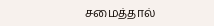சமைத்தால்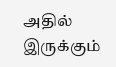அதில் இருக்கும்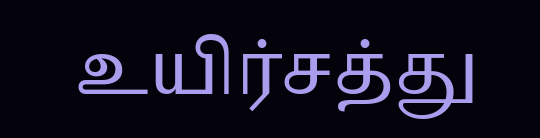உயிர்சத்து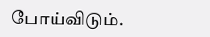போய்விடும்.